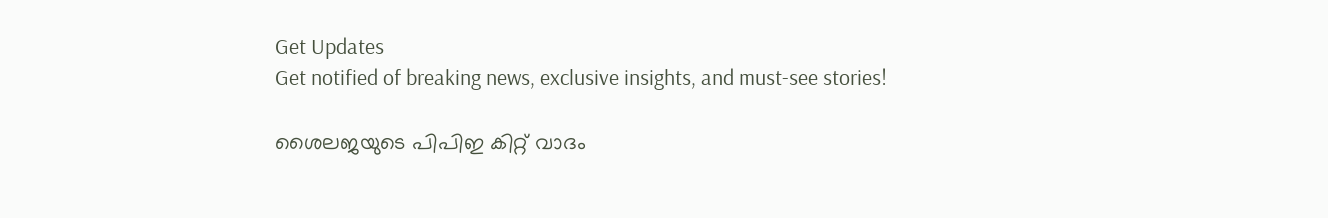Get Updates
Get notified of breaking news, exclusive insights, and must-see stories!

ശൈലജയുടെ പിപിഇ കിറ്റ് വാദം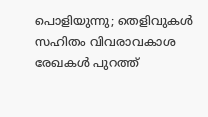പൊളിയുന്നു; തെളിവുകൾ സഹിതം വിവരാവകാശ രേഖകൾ പുറത്ത്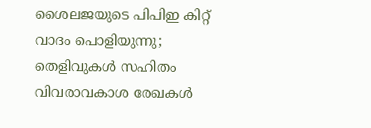ശൈലജയുടെ പിപിഇ കിറ്റ് വാദം പൊളിയുന്നു; തെളിവുകൾ സഹിതം വിവരാവകാശ രേഖകൾ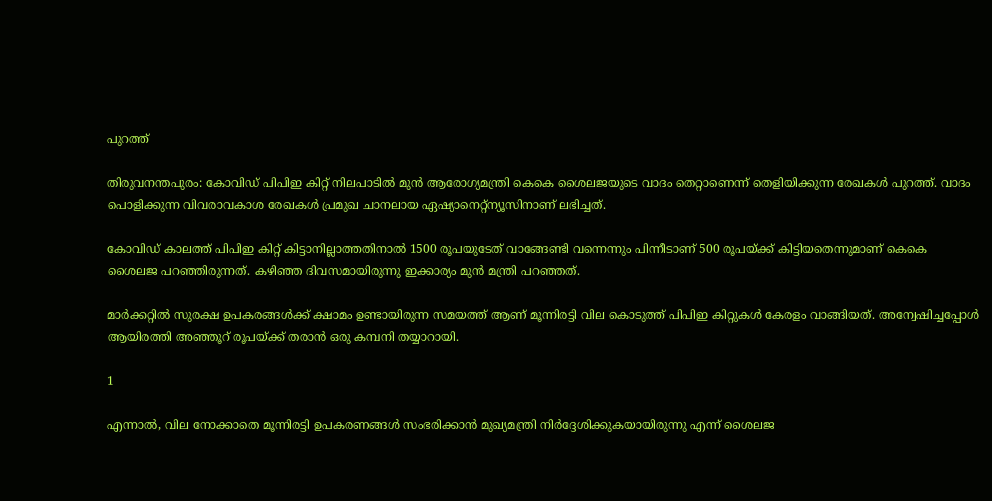പുറത്ത്

തിരുവനന്തപുരം: കോവിഡ് പിപിഇ കിറ്റ് നിലപാടിൽ മുൻ ആരോഗ്യമന്ത്രി കെകെ ശൈലജയുടെ വാദം തെറ്റാണെന്ന് തെളിയിക്കുന്ന രേഖകൾ പുറത്ത്. വാദം പൊളിക്കുന്ന വിവരാവകാശ രേഖകൾ പ്രമുഖ ചാനലായ ഏഷ്യാനെറ്റ്ന്യൂസിനാണ് ലഭിച്ചത്.

കോവിഡ് കാലത്ത് പിപിഇ കിറ്റ് കിട്ടാനില്ലാത്തതിനാല്‍ 1500 രൂപയുടേത് വാങ്ങേണ്ടി വന്നെന്നും പിന്നീടാണ് 500 രൂപയ്ക്ക് കിട്ടിയതെന്നുമാണ് കെകെ ശൈലജ പറഞ്ഞിരുന്നത്. കഴിഞ്ഞ ദിവസമായിരുന്നു ഇക്കാര്യം മുൻ മന്ത്രി പറഞ്ഞത്.

മാർക്കറ്റിൽ സുരക്ഷ ഉപകരങ്ങൾക്ക് ക്ഷാമം ഉണ്ടായിരുന്ന സമയത്ത് ആണ് മൂന്നിരട്ടി വില കൊടുത്ത് പിപിഇ കിറ്റുകൾ കേരളം വാങ്ങിയത്. അന്വേഷിച്ചപ്പോൾ ആയിരത്തി അഞ്ഞൂറ് രൂപയ്ക്ക് തരാൻ ഒരു കമ്പനി തയ്യാറായി.

1

എന്നാൽ, വില നോക്കാതെ മൂന്നിരട്ടി ഉപകരണങ്ങൾ സംഭരിക്കാൻ മുഖ്യമന്ത്രി നിർദ്ദേശിക്കുകയായിരുന്നു എന്ന് ശൈലജ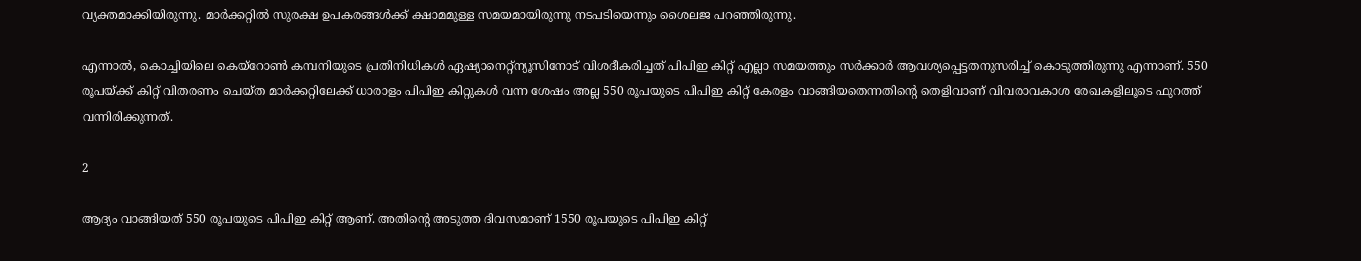വ്യക്തമാക്കിയിരുന്നു. മാർക്കറ്റിൽ സുരക്ഷ ഉപകരങ്ങൾക്ക് ക്ഷാമമുള്ള സമയമായിരുന്നു നടപടിയെന്നും ശൈലജ പറഞ്ഞിരുന്നു.

എന്നാൽ, കൊച്ചിയിലെ കെയ്റോണ്‍ കമ്പനിയുടെ പ്രതിനിധികള്‍ ഏഷ്യാനെറ്റ്ന്യൂസിനോട് വിശദീകരിച്ചത് പിപിഇ കിറ്റ് എല്ലാ സമയത്തും സര്‍ക്കാര്‍ ആവശ്യപ്പെട്ടതനുസരിച്ച് കൊടുത്തിരുന്നു എന്നാണ്. 550 രൂപയ്ക്ക് കിറ്റ് വിതരണം ചെയ്ത മാര്‍ക്കറ്റിലേക്ക് ധാരാളം പിപിഇ കിറ്റുകൾ വന്ന ശേഷം അല്ല 550 രൂപയുടെ പിപിഇ കിറ്റ് കേരളം വാങ്ങിയതെന്നതിന്റെ തെളിവാണ് വിവരാവകാശ രേഖകളിലൂടെ ഫുറത്ത് വന്നിരിക്കുന്നത്.

2

ആദ്യം വാങ്ങിയത് 550 രൂപയുടെ പിപിഇ കിറ്റ് ആണ്. അതിന്‍റെ അടുത്ത ദിവസമാണ് 1550 രൂപയുടെ പിപിഇ കിറ്റ്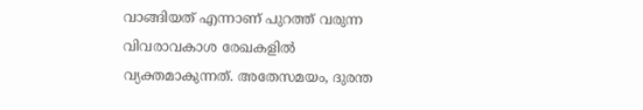വാങ്ങിയത് എന്നാണ് പുറത്ത് വരുന്ന വിവരാവകാശ രേഖകളിൽ വ്യക്തമാകുന്നത്. അതേസമയം, ദുരന്ത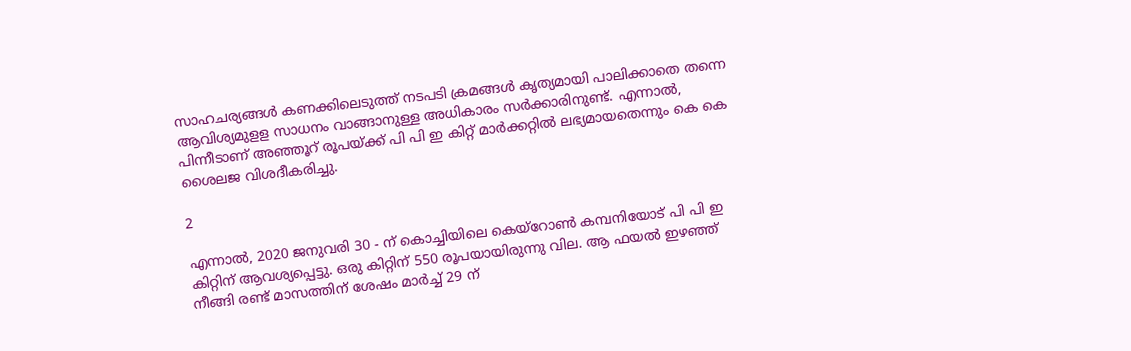സാഹചര്യങ്ങൾ കണക്കിലെടുത്ത് നടപടി ക്രമങ്ങൾ കൃത്യമായി പാലിക്കാതെ തന്നെ ആവിശ്യമുളള സാധനം വാങ്ങാനുള്ള അധികാരം സർക്കാരിനുണ്ട്. എന്നാൽ, പിന്നീടാണ് അഞ്ഞൂറ് രൂപയ്ക്ക് പി പി ഇ കിറ്റ് മാർക്കറ്റിൽ ലഭ്യമായതെന്നും കെ കെ ശൈലജ വിശദീകരിച്ചു.

2

എന്നാൽ, 2020 ജനുവരി 30 - ന് കൊച്ചിയിലെ കെയ്റോണ്‍ കമ്പനിയോട് പി പി ഇ കിറ്റിന് ആവശ്യപ്പെട്ടു. ഒരു കിറ്റിന് 550 രൂപയായിരുന്നു വില. ആ ഫയല്‍ ഇഴഞ്ഞ് നീങ്ങി രണ്ട് മാസത്തിന് ശേഷം മാര്‍ച്ച് 29 ന്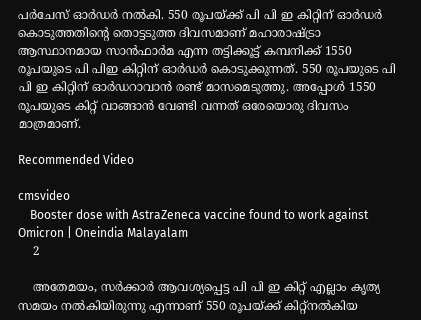പര്‍ചേസ് ഓര്‍ഡര്‍ നല്‍കി. 550 രൂപയ്ക്ക് പി പി ഇ കിറ്റിന് ഓര്‍ഡര്‍ കൊടുത്തതിന്‍റെ തൊട്ടടുത്ത ദിവസമാണ് മഹാരാഷ്ട്രാ ആസ്ഥാനമായ സാന്‍ഫാര്‍മ എന്ന തട്ടിക്കൂട്ട് കമ്പനിക്ക് 1550 രൂപയുടെ പി പിഇ കിറ്റിന് ഓര്‍ഡര്‍ കൊടുക്കുന്നത്. 550 രൂപയുടെ പി പി ഇ കിറ്റിന് ഓര്‍ഡറാവാന്‍ രണ്ട് മാസമെടുത്തു. അപ്പോൾ 1550 രൂപയുടെ കിറ്റ് വാങ്ങാന്‍ വേണ്ടി വന്നത് ഒരേയൊരു ദിവസം മാത്രമാണ്.

Recommended Video

cmsvideo
    Booster dose with AstraZeneca vaccine found to work against Omicron | Oneindia Malayalam
    2

    അതേമയം, സര്‍ക്കാര്‍ ആവശ്യപ്പെട്ട പി പി ഇ കിറ്റ് എല്ലാം കൃത്യ സമയം നൽകിയിരുന്നു എന്നാണ് 550 രൂപയ്ക്ക് കിറ്റ്നല്‍കിയ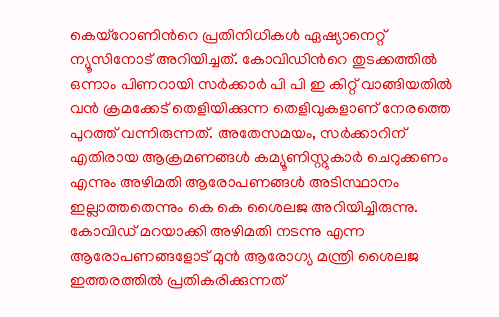കെയ്റോണിന്‍റെ പ്രതിനിധികൾ ഏഷ്യാനെറ്റ് ന്യൂസിനോട് അറിയിച്ചത്. കോവിഡിന്‍റെ തുടക്കത്തില്‍ ഒന്നാം പിണറായി സര്‍ക്കാര്‍ പി പി ഇ കിറ്റ് വാങ്ങിയതില്‍ വന്‍ ക്രമക്കേട് തെളിയിക്കുന്ന തെളിവുകളാണ് നേരത്തെ പുറത്ത് വന്നിരുന്നത്. അതേസമയം, സർക്കാറിന് എതിരായ ആക്രമണങ്ങൾ കമ്യൂണിസ്റ്റുകാർ ചെറുക്കണം എന്നും അഴിമതി ആരോപണങ്ങൾ അടിസ്ഥാനം ഇല്ലാത്തതെന്നും കെ കെ ശൈലജ അറിയിച്ചിരുന്നു. കോവിഡ് മറയാക്കി അഴിമതി നടന്നു എന്ന ആരോപണങ്ങളോട് മുൻ ആരോഗ്യ മന്ത്രി ശൈലജ ഇത്തരത്തിൽ പ്രതികരിക്കുന്നത്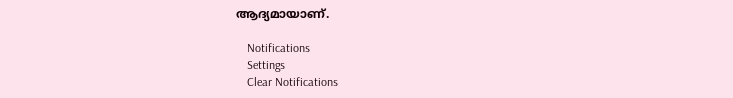ആദ്യമായാണ്.

    Notifications
    Settings
    Clear Notifications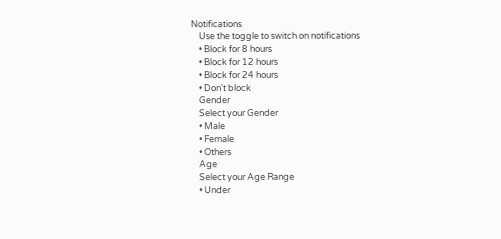Notifications
    Use the toggle to switch on notifications
    • Block for 8 hours
    • Block for 12 hours
    • Block for 24 hours
    • Don't block
    Gender
    Select your Gender
    • Male
    • Female
    • Others
    Age
    Select your Age Range
    • Under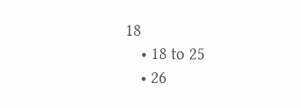18
    • 18 to 25
    • 26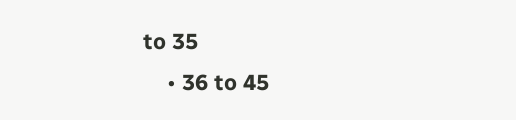to 35
    • 36 to 45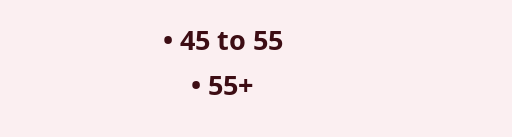• 45 to 55
    • 55+